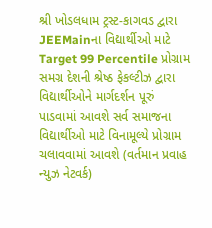શ્રી ખોડલધામ ટ્રસ્ટ-કાગવડ દ્વારા JEEMainના વિદ્યાર્થીઓ માટે Target 99 Percentile પ્રોગ્રામ
સમગ્ર દેશની શ્રેષ્ઠ ફેકલ્ટીઝ દ્વારા વિદ્યાર્થીઓને માર્ગદર્શન પૂરું પાડવામાં આવશે સર્વ સમાજના વિદ્યાર્થીઓ માટે વિનામૂલ્યે પ્રોગ્રામ ચલાવવામાં આવશે (વર્તમાન પ્રવાહ ન્યુઝ નેટવર્ક)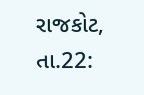રાજકોટ, તા.22: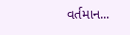વર્તમાન...